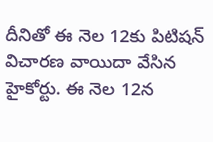దీనితో ఈ నెల 12కు పిటిషన్ విచారణ వాయిదా వేసిన హైకోర్టు. ఈ నెల 12న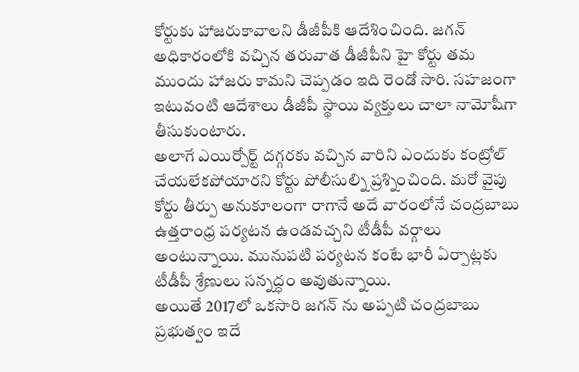కోర్టుకు హాజరుకావాలని డీజీపీకి ఆదేశించింది. జగన్ అధికారంలోకి వచ్చిన తరువాత డీజీపీని హై కోర్టు తమ ముందు హాజరు కామని చెప్పడం ఇది రెండో సారి. సహజంగా ఇటువంటి ఆదేశాలు డీజీపీ స్థాయి వ్యక్తులు చాలా నామోషీగా తీసుకుంటారు.
అలాగే ఎయిర్పోర్ట్ దగ్గరకు వచ్చిన వారిని ఎందుకు కంట్రోల్ చేయలేకపోయారని కోర్టు పోలీసుల్ని ప్రశ్నించింది. మరో వైపు కోర్టు తీర్పు అనుకూలంగా రాగానే అదే వారంలోనే చంద్రబాబు ఉత్తరాంధ్ర పర్యటన ఉండవచ్చని టీడీపీ వర్గాలు అంటున్నాయి. మునుపటి పర్యటన కంటే భారీ ఏర్పాట్లకు టీడీపీ శ్రేణులు సన్నద్ధం అవుతున్నాయి.
అయితే 2017లో ఒకసారి జగన్ ను అప్పటి చంద్రబాబు ప్రభుత్వం ఇదే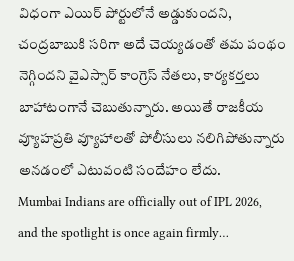విధంగా ఎయిర్ పోర్టులోనే అడ్డుకుందని, చంద్రబాబుకి సరిగా అదే చెయ్యడంతో తమ పంథం నెగ్గిందని వైఎస్సార్ కాంగ్రెస్ నేతలు, కార్యకర్తలు బాహాటంగానే చెబుతున్నారు. అయితే రాజకీయ వ్యూహప్రతి వ్యూహాలతో పోలీసులు నలిగిపోతున్నారు అనడంలో ఎటువంటి సందేహం లేదు.
Mumbai Indians are officially out of IPL 2026, and the spotlight is once again firmly…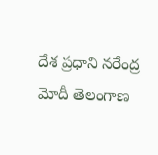దేశ ప్రధాని నరేంద్ర మోదీ తెలంగాణ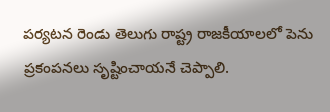పర్యటన రెండు తెలుగు రాష్ట్ర రాజకీయాలలో పెను ప్రకంపనలు సృష్టించాయనే చెప్పాలి.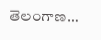తెలంగాణ…